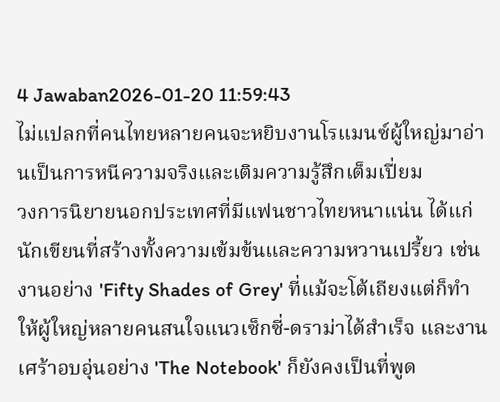4 Jawaban2026-01-20 11:59:43
ไม่แปลกที่คนไทยหลายคนจะหยิบงานโรแมนซ์ผู้ใหญ่มาอ่านเป็นการหนีความจริงและเติมความรู้สึกเต็มเปี่ยม
วงการนิยายนอกประเทศที่มีแฟนชาวไทยหนาแน่น ได้แก่นักเขียนที่สร้างทั้งความเข้มข้นและความหวานเปรี้ยว เช่นงานอย่าง 'Fifty Shades of Grey' ที่แม้จะโต้เถียงแต่ก็ทำให้ผู้ใหญ่หลายคนสนใจแนวเซ็กซี่-ดราม่าได้สำเร็จ และงานเศร้าอบอุ่นอย่าง 'The Notebook' ก็ยังคงเป็นที่พูด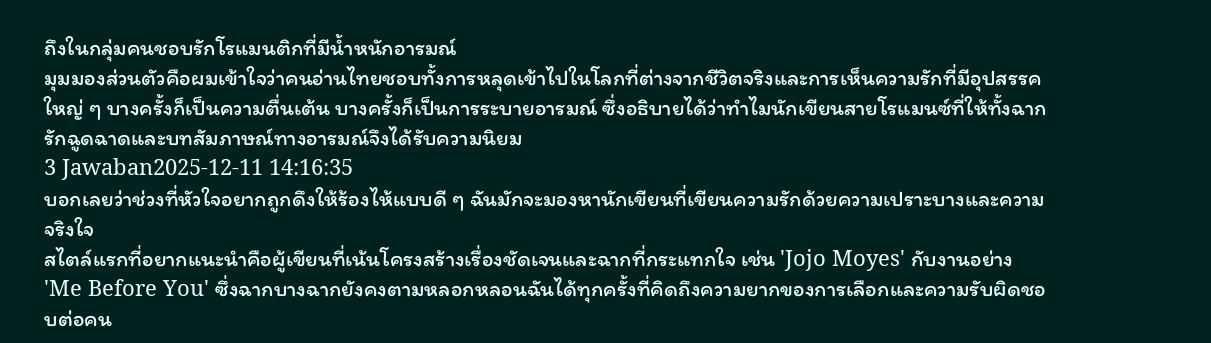ถึงในกลุ่มคนชอบรักโรแมนติกที่มีน้ำหนักอารมณ์
มุมมองส่วนตัวคือผมเข้าใจว่าคนอ่านไทยชอบทั้งการหลุดเข้าไปในโลกที่ต่างจากชีวิตจริงและการเห็นความรักที่มีอุปสรรคใหญ่ ๆ บางครั้งก็เป็นความตื่นเต้น บางครั้งก็เป็นการระบายอารมณ์ ซึ่งอธิบายได้ว่าทำไมนักเขียนสายโรแมนซ์ที่ให้ทั้งฉากรักฉูดฉาดและบทสัมภาษณ์ทางอารมณ์จึงได้รับความนิยม
3 Jawaban2025-12-11 14:16:35
บอกเลยว่าช่วงที่หัวใจอยากถูกดึงให้ร้องไห้แบบดี ๆ ฉันมักจะมองหานักเขียนที่เขียนความรักด้วยความเปราะบางและความจริงใจ
สไตล์แรกที่อยากแนะนำคือผู้เขียนที่เน้นโครงสร้างเรื่องชัดเจนและฉากที่กระแทกใจ เช่น 'Jojo Moyes' กับงานอย่าง 'Me Before You' ซึ่งฉากบางฉากยังคงตามหลอกหลอนฉันได้ทุกครั้งที่คิดถึงความยากของการเลือกและความรับผิดชอบต่อคน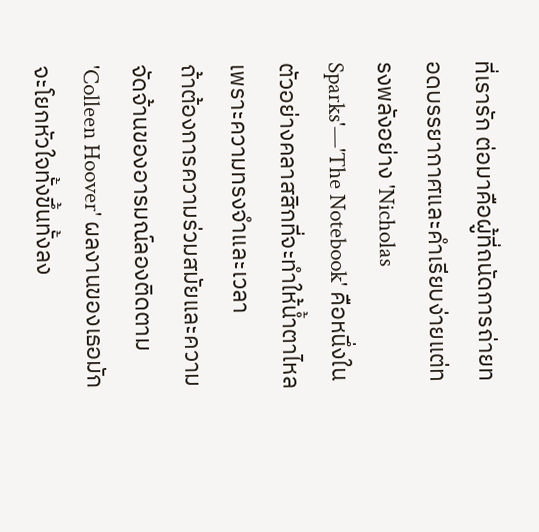ที่เรารัก ต่อมาคือผู้ที่ถนัดการถ่ายทอดบรรยากาศและคำเรียบง่ายแต่ทรงพลังอย่าง 'Nicholas Sparks'—'The Notebook' คือหนึ่งในตัวอย่างคลาสสิกที่จะทำให้น้ำตาไหลเพราะความทรงจำและเวลา
ถ้าต้องการความร่วมสมัยและความจัดจ้านของอารมณ์ลองติดตาม 'Colleen Hoover' ผลงานของเธอมักจะโยกหัวใจทั้งขึ้นทั้งลง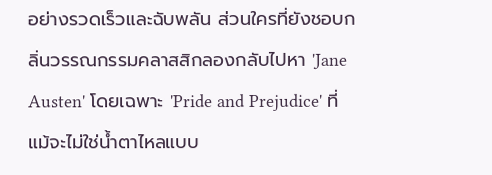อย่างรวดเร็วและฉับพลัน ส่วนใครที่ยังชอบกลิ่นวรรณกรรมคลาสสิกลองกลับไปหา 'Jane Austen' โดยเฉพาะ 'Pride and Prejudice' ที่แม้จะไม่ใช่น้ำตาไหลแบบ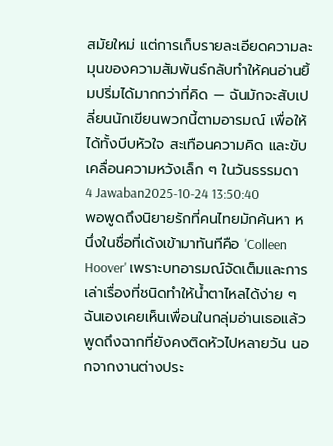สมัยใหม่ แต่การเก็บรายละเอียดความละมุนของความสัมพันธ์กลับทำให้คนอ่านยิ้มปริ่มได้มากกว่าที่คิด — ฉันมักจะสับเปลี่ยนนักเขียนพวกนี้ตามอารมณ์ เพื่อให้ได้ทั้งบีบหัวใจ สะเทือนความคิด และขับเคลื่อนความหวังเล็ก ๆ ในวันธรรมดา
4 Jawaban2025-10-24 13:50:40
พอพูดถึงนิยายรักที่คนไทยมักค้นหา หนึ่งในชื่อที่เด้งเข้ามาทันทีคือ 'Colleen Hoover' เพราะบทอารมณ์จัดเต็มและการเล่าเรื่องที่ชนิดทำให้น้ำตาไหลได้ง่าย ๆ ฉันเองเคยเห็นเพื่อนในกลุ่มอ่านเธอแล้วพูดถึงฉากที่ยังคงติดหัวไปหลายวัน นอกจากงานต่างประ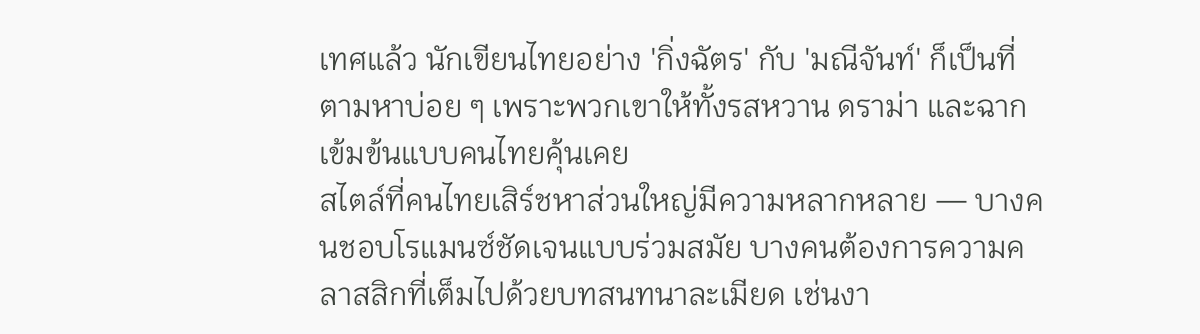เทศแล้ว นักเขียนไทยอย่าง 'กิ่งฉัตร' กับ 'มณีจันท์' ก็เป็นที่ตามหาบ่อย ๆ เพราะพวกเขาให้ทั้งรสหวาน ดราม่า และฉากเข้มข้นแบบคนไทยคุ้นเคย
สไตล์ที่คนไทยเสิร์ชหาส่วนใหญ่มีความหลากหลาย — บางคนชอบโรแมนซ์ชัดเจนแบบร่วมสมัย บางคนต้องการความคลาสสิกที่เต็มไปด้วยบทสนทนาละเมียด เช่นงา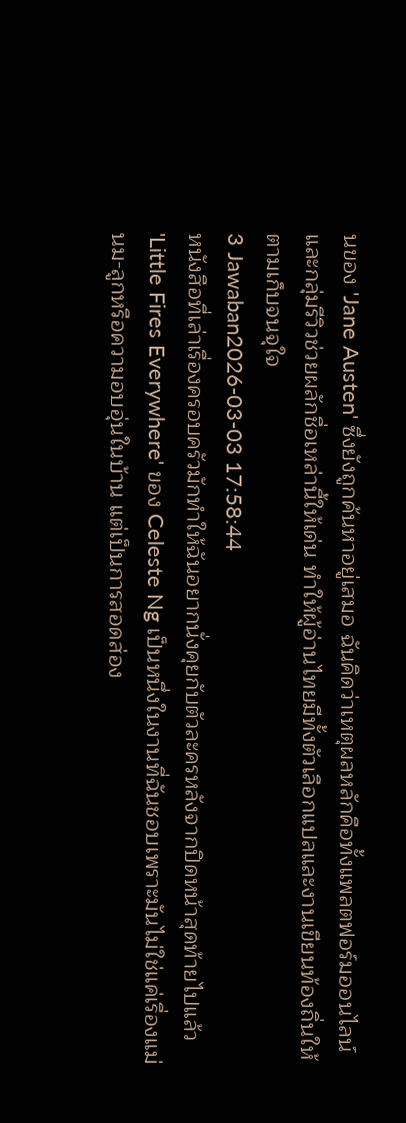นของ 'Jane Austen' ซึ่งยังถูกค้นหาอยู่เสมอ ฉันคิดว่าเหตุผลหลักคือทั้งแพลตฟอร์มออนไลน์และกลุ่มรีวิวช่วยผลักชื่อเหล่านี้ให้เด่น ทำให้ผู้อ่านไทยมีทั้งตัวเลือกแปลและงานเขียนท้องถิ่นให้ตามเก็บจนจุใจ
3 Jawaban2026-03-03 17:58:44
หนังสือที่เล่าเรื่องครอบครัวมักทำให้ฉันอยากนั่งคุยกับตัวละครหลังจากปิดหน้าสุดท้ายไปแล้ว
'Little Fires Everywhere' ของ Celeste Ng เป็นหนึ่งในงานที่ฉันชอบเพราะมันไม่ใช่แค่เรื่องแม่นม-ลูกหรือความอบอุ่นในบ้าน แต่เป็นการสอดส่อง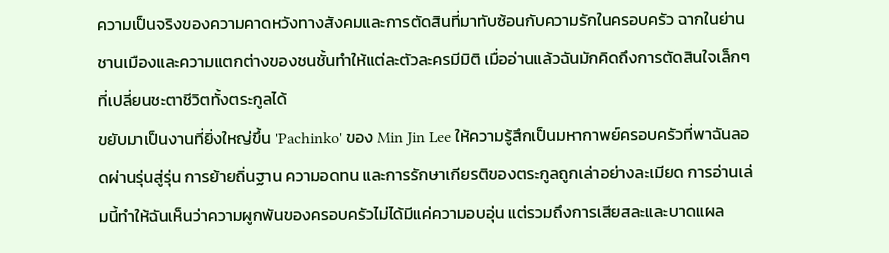ความเป็นจริงของความคาดหวังทางสังคมและการตัดสินที่มาทับซ้อนกับความรักในครอบครัว ฉากในย่านชานเมืองและความแตกต่างของชนชั้นทำให้แต่ละตัวละครมีมิติ เมื่ออ่านแล้วฉันมักคิดถึงการตัดสินใจเล็กๆ ที่เปลี่ยนชะตาชีวิตทั้งตระกูลได้
ขยับมาเป็นงานที่ยิ่งใหญ่ขึ้น 'Pachinko' ของ Min Jin Lee ให้ความรู้สึกเป็นมหากาพย์ครอบครัวที่พาฉันลอดผ่านรุ่นสู่รุ่น การย้ายถิ่นฐาน ความอดทน และการรักษาเกียรติของตระกูลถูกเล่าอย่างละเมียด การอ่านเล่มนี้ทำให้ฉันเห็นว่าความผูกพันของครอบครัวไม่ได้มีแค่ความอบอุ่น แต่รวมถึงการเสียสละและบาดแผล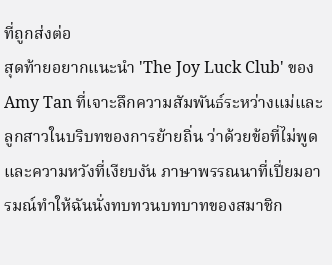ที่ถูกส่งต่อ
สุดท้ายอยากแนะนำ 'The Joy Luck Club' ของ Amy Tan ที่เจาะลึกความสัมพันธ์ระหว่างแม่และลูกสาวในบริบทของการย้ายถิ่น ว่าด้วยข้อที่ไม่พูดและความหวังที่เงียบงัน ภาษาพรรณนาที่เปี่ยมอารมณ์ทำให้ฉันนั่งทบทวนบทบาทของสมาชิก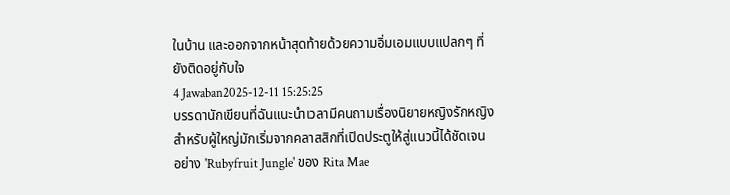ในบ้าน และออกจากหน้าสุดท้ายด้วยความอิ่มเอมแบบแปลกๆ ที่ยังติดอยู่กับใจ
4 Jawaban2025-12-11 15:25:25
บรรดานักเขียนที่ฉันแนะนำเวลามีคนถามเรื่องนิยายหญิงรักหญิงสำหรับผู้ใหญ่มักเริ่มจากคลาสสิกที่เปิดประตูให้สู่แนวนี้ได้ชัดเจน อย่าง 'Rubyfruit Jungle' ของ Rita Mae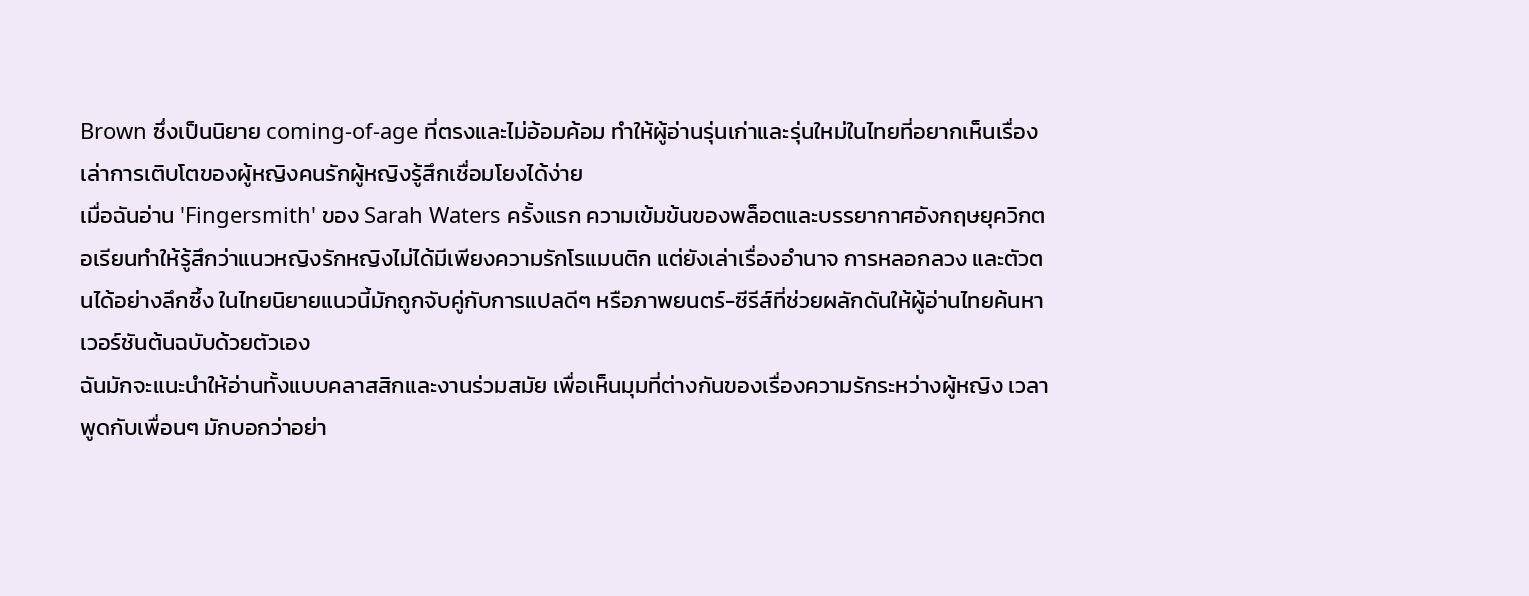Brown ซึ่งเป็นนิยาย coming-of-age ที่ตรงและไม่อ้อมค้อม ทำให้ผู้อ่านรุ่นเก่าและรุ่นใหม่ในไทยที่อยากเห็นเรื่องเล่าการเติบโตของผู้หญิงคนรักผู้หญิงรู้สึกเชื่อมโยงได้ง่าย
เมื่อฉันอ่าน 'Fingersmith' ของ Sarah Waters ครั้งแรก ความเข้มข้นของพล็อตและบรรยากาศอังกฤษยุควิกตอเรียนทำให้รู้สึกว่าแนวหญิงรักหญิงไม่ได้มีเพียงความรักโรแมนติก แต่ยังเล่าเรื่องอำนาจ การหลอกลวง และตัวตนได้อย่างลึกซึ้ง ในไทยนิยายแนวนี้มักถูกจับคู่กับการแปลดีๆ หรือภาพยนตร์-ซีรีส์ที่ช่วยผลักดันให้ผู้อ่านไทยค้นหาเวอร์ชันต้นฉบับด้วยตัวเอง
ฉันมักจะแนะนำให้อ่านทั้งแบบคลาสสิกและงานร่วมสมัย เพื่อเห็นมุมที่ต่างกันของเรื่องความรักระหว่างผู้หญิง เวลาพูดกับเพื่อนๆ มักบอกว่าอย่า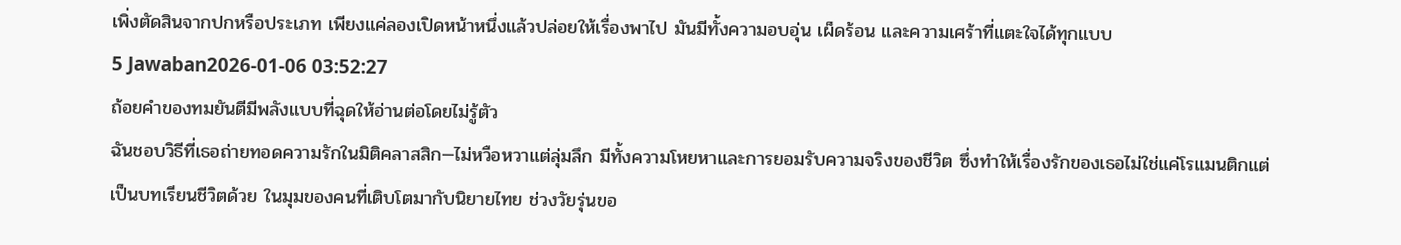เพิ่งตัดสินจากปกหรือประเภท เพียงแค่ลองเปิดหน้าหนึ่งแล้วปล่อยให้เรื่องพาไป มันมีทั้งความอบอุ่น เผ็ดร้อน และความเศร้าที่แตะใจได้ทุกแบบ
5 Jawaban2026-01-06 03:52:27
ถ้อยคำของทมยันตีมีพลังแบบที่ฉุดให้อ่านต่อโดยไม่รู้ตัว
ฉันชอบวิธีที่เธอถ่ายทอดความรักในมิติคลาสสิก—ไม่หวือหวาแต่ลุ่มลึก มีทั้งความโหยหาและการยอมรับความจริงของชีวิต ซึ่งทำให้เรื่องรักของเธอไม่ใช่แค่โรแมนติกแต่เป็นบทเรียนชีวิตด้วย ในมุมของคนที่เติบโตมากับนิยายไทย ช่วงวัยรุ่นขอ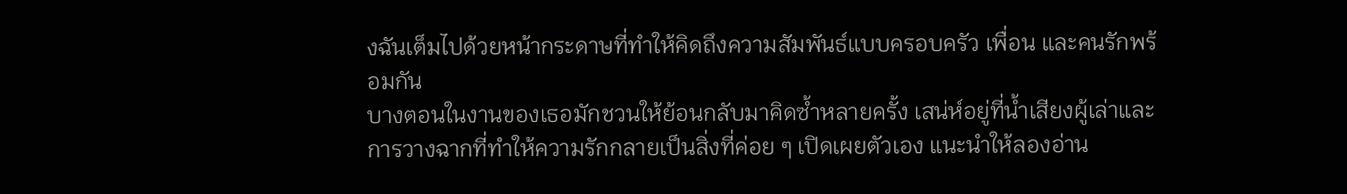งฉันเต็มไปด้วยหน้ากระดาษที่ทำให้คิดถึงความสัมพันธ์แบบครอบครัว เพื่อน และคนรักพร้อมกัน
บางตอนในงานของเธอมักชวนให้ย้อนกลับมาคิดซ้ำหลายครั้ง เสน่ห์อยู่ที่น้ำเสียงผู้เล่าและการวางฉากที่ทำให้ความรักกลายเป็นสิ่งที่ค่อย ๆ เปิดเผยตัวเอง แนะนำให้ลองอ่าน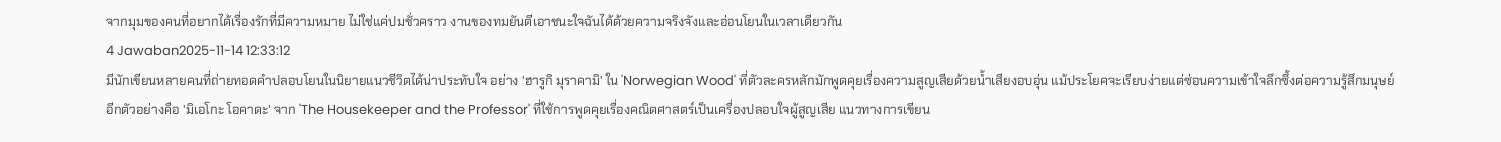จากมุมของคนที่อยากได้เรื่องรักที่มีความหมาย ไม่ใช่แค่ปมชั่วคราว งานของทมยันตีเอาชนะใจฉันได้ด้วยความจริงจังและอ่อนโยนในเวลาเดียวกัน
4 Jawaban2025-11-14 12:33:12
มีนักเขียนหลายคนที่ถ่ายทอดคำปลอบโยนในนิยายแนวชีวิตได้น่าประทับใจ อย่าง 'ฮารูกิ มุราคามิ' ใน 'Norwegian Wood' ที่ตัวละครหลักมักพูดคุยเรื่องความสูญเสียด้วยน้ำเสียงอบอุ่น แม้ประโยคจะเรียบง่ายแต่ซ่อนความเข้าใจลึกซึ้งต่อความรู้สึกมนุษย์
อีกตัวอย่างคือ 'มิเอโกะ โอคาดะ' จาก 'The Housekeeper and the Professor' ที่ใช้การพูดคุยเรื่องคณิตศาสตร์เป็นเครื่องปลอบใจผู้สูญเสีย แนวทางการเขียน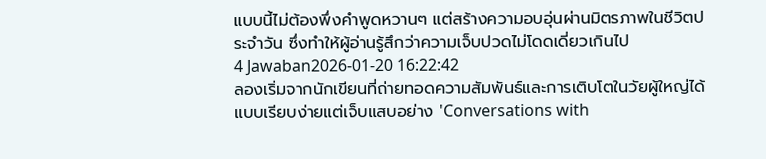แบบนี้ไม่ต้องพึ่งคำพูดหวานๆ แต่สร้างความอบอุ่นผ่านมิตรภาพในชีวิตประจำวัน ซึ่งทำให้ผู้อ่านรู้สึกว่าความเจ็บปวดไม่โดดเดี่ยวเกินไป
4 Jawaban2026-01-20 16:22:42
ลองเริ่มจากนักเขียนที่ถ่ายทอดความสัมพันธ์และการเติบโตในวัยผู้ใหญ่ได้แบบเรียบง่ายแต่เจ็บแสบอย่าง 'Conversations with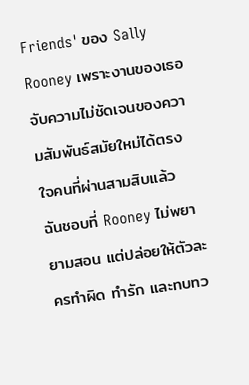Friends' ของ Sally Rooney เพราะงานของเธอจับความไม่ชัดเจนของความสัมพันธ์สมัยใหม่ได้ตรงใจคนที่ผ่านสามสิบแล้ว
ฉันชอบที่ Rooney ไม่พยายามสอน แต่ปล่อยให้ตัวละครทำผิด ทำรัก และทบทว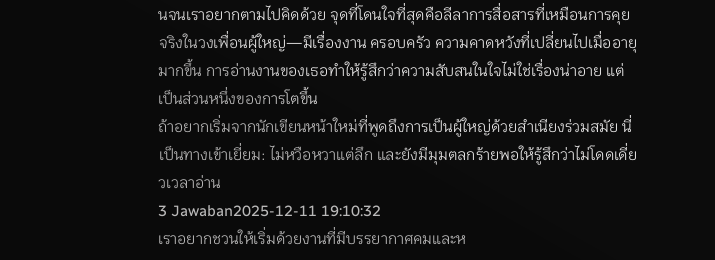นจนเราอยากตามไปคิดด้วย จุดที่โดนใจที่สุดคือลีลาการสื่อสารที่เหมือนการคุยจริงในวงเพื่อนผู้ใหญ่—มีเรื่องงาน ครอบครัว ความคาดหวังที่เปลี่ยนไปเมื่ออายุมากขึ้น การอ่านงานของเธอทำให้รู้สึกว่าความสับสนในใจไม่ใช่เรื่องน่าอาย แต่เป็นส่วนหนึ่งของการโตขึ้น
ถ้าอยากเริ่มจากนักเขียนหน้าใหม่ที่พูดถึงการเป็นผู้ใหญ่ด้วยสำเนียงร่วมสมัย นี่เป็นทางเข้าเยี่ยม: ไม่หวือหวาแต่ลึก และยังมีมุมตลกร้ายพอให้รู้สึกว่าไม่โดดเดี่ยวเวลาอ่าน
3 Jawaban2025-12-11 19:10:32
เราอยากชวนให้เริ่มด้วยงานที่มีบรรยากาศคมและห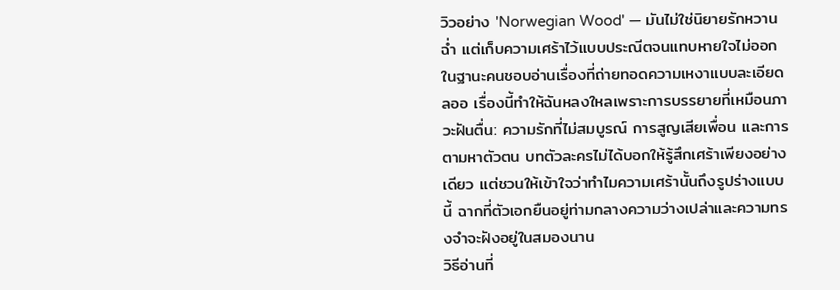วิวอย่าง 'Norwegian Wood' — มันไม่ใช่นิยายรักหวานฉ่ำ แต่เก็บความเศร้าไว้แบบประณีตจนแทบหายใจไม่ออก
ในฐานะคนชอบอ่านเรื่องที่ถ่ายทอดความเหงาแบบละเอียดลออ เรื่องนี้ทำให้ฉันหลงใหลเพราะการบรรยายที่เหมือนภาวะฝันตื่น: ความรักที่ไม่สมบูรณ์ การสูญเสียเพื่อน และการตามหาตัวตน บทตัวละครไม่ได้บอกให้รู้สึกเศร้าเพียงอย่างเดียว แต่ชวนให้เข้าใจว่าทำไมความเศร้านั้นถึงรูปร่างแบบนี้ ฉากที่ตัวเอกยืนอยู่ท่ามกลางความว่างเปล่าและความทรงจำจะฝังอยู่ในสมองนาน
วิธีอ่านที่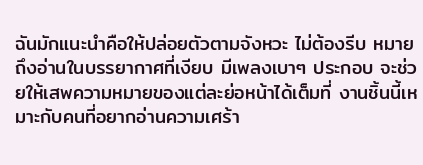ฉันมักแนะนำคือให้ปล่อยตัวตามจังหวะ ไม่ต้องรีบ หมายถึงอ่านในบรรยากาศที่เงียบ มีเพลงเบาๆ ประกอบ จะช่วยให้เสพความหมายของแต่ละย่อหน้าได้เต็มที่ งานชิ้นนี้เหมาะกับคนที่อยากอ่านความเศร้า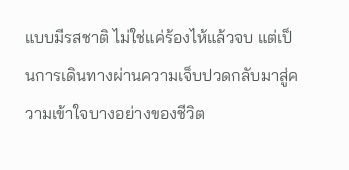แบบมีรสชาติ ไม่ใช่แค่ร้องไห้แล้วจบ แต่เป็นการเดินทางผ่านความเจ็บปวดกลับมาสู่ความเข้าใจบางอย่างของชีวิต